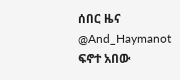ሰበር ዜና
@And_Haymanot
ፍኖተ አበው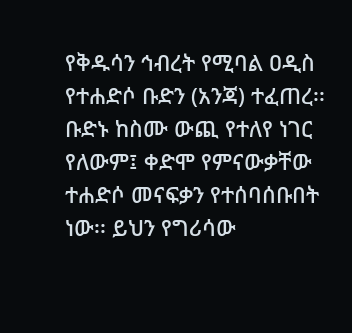የቅዱሳን ኅብረት የሚባል ዐዲስ የተሐድሶ ቡድን (አንጃ) ተፈጠረ፡፡ ቡድኑ ከስሙ ውጪ የተለየ ነገር የለውም፤ ቀድሞ የምናውቃቸው ተሐድሶ መናፍቃን የተሰባሰቡበት ነው፡፡ ይህን የግሪሳው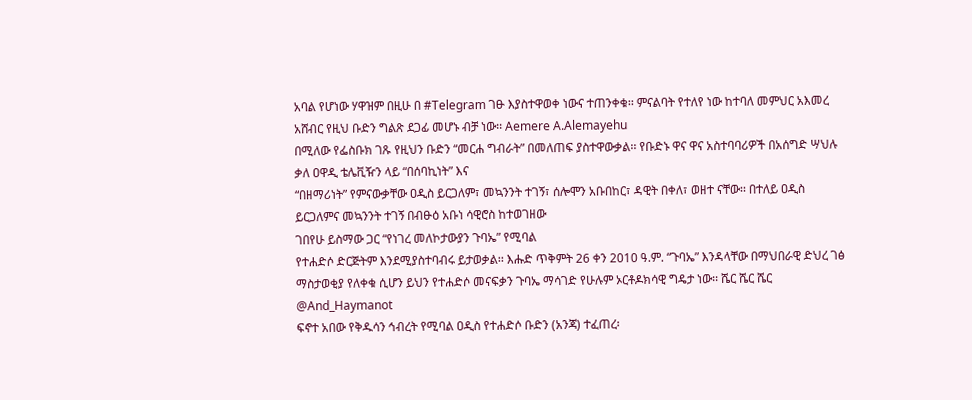አባል የሆነው ሃዋዝም በዚሁ በ #Telegram ገፁ እያስተዋወቀ ነውና ተጠንቀቁ፡፡ ምናልባት የተለየ ነው ከተባለ መምህር አእመረ አሸብር የዚህ ቡድን ግልጽ ደጋፊ መሆኑ ብቻ ነው፡፡ Aemere A.Alemayehu
በሚለው የፌስቡክ ገጹ የዚህን ቡድን “መርሐ ግብራት” በመለጠፍ ያስተዋውቃል፡፡ የቡድኑ ዋና ዋና አስተባባሪዎች በአሰግድ ሣህሉ ቃለ ዐዋዲ ቴሌቪዥን ላይ “በሰባኪነት” እና
“በዘማሪነት” የምናውቃቸው ዐዲስ ይርጋለም፣ መኳንንት ተገኝ፣ ሰሎሞን አቡበከር፣ ዳዊት በቀለ፣ ወዘተ ናቸው፡፡ በተለይ ዐዲስ ይርጋለምና መኳንንት ተገኝ በብፁዕ አቡነ ሳዊሮስ ከተወገዘው
ገበየሁ ይስማው ጋር “የነገረ መለኮታውያን ጉባኤ” የሚባል
የተሐድሶ ድርጅትም እንደሚያስተባብሩ ይታወቃል፡፡ እሑድ ጥቅምት 26 ቀን 2010 ዓ.ም. “ጉባኤ” እንዳላቸው በማህበራዊ ድህረ ገፅ ማስታወቂያ የለቀቁ ሲሆን ይህን የተሐድሶ መናፍቃን ጉባኤ ማሳገድ የሁሉም ኦርቶዶክሳዊ ግዴታ ነው፡፡ ሼር ሼር ሼር
@And_Haymanot
ፍኖተ አበው የቅዱሳን ኅብረት የሚባል ዐዲስ የተሐድሶ ቡድን (አንጃ) ተፈጠረ፡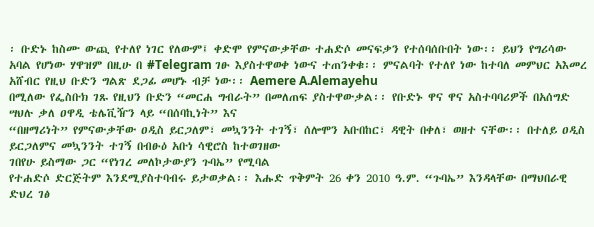፡ ቡድኑ ከስሙ ውጪ የተለየ ነገር የለውም፤ ቀድሞ የምናውቃቸው ተሐድሶ መናፍቃን የተሰባሰቡበት ነው፡፡ ይህን የግሪሳው አባል የሆነው ሃዋዝም በዚሁ በ #Telegram ገፁ እያስተዋወቀ ነውና ተጠንቀቁ፡፡ ምናልባት የተለየ ነው ከተባለ መምህር አእመረ አሸብር የዚህ ቡድን ግልጽ ደጋፊ መሆኑ ብቻ ነው፡፡ Aemere A.Alemayehu
በሚለው የፌስቡክ ገጹ የዚህን ቡድን “መርሐ ግብራት” በመለጠፍ ያስተዋውቃል፡፡ የቡድኑ ዋና ዋና አስተባባሪዎች በአሰግድ ሣህሉ ቃለ ዐዋዲ ቴሌቪዥን ላይ “በሰባኪነት” እና
“በዘማሪነት” የምናውቃቸው ዐዲስ ይርጋለም፣ መኳንንት ተገኝ፣ ሰሎሞን አቡበከር፣ ዳዊት በቀለ፣ ወዘተ ናቸው፡፡ በተለይ ዐዲስ ይርጋለምና መኳንንት ተገኝ በብፁዕ አቡነ ሳዊሮስ ከተወገዘው
ገበየሁ ይስማው ጋር “የነገረ መለኮታውያን ጉባኤ” የሚባል
የተሐድሶ ድርጅትም እንደሚያስተባብሩ ይታወቃል፡፡ እሑድ ጥቅምት 26 ቀን 2010 ዓ.ም. “ጉባኤ” እንዳላቸው በማህበራዊ ድህረ ገፅ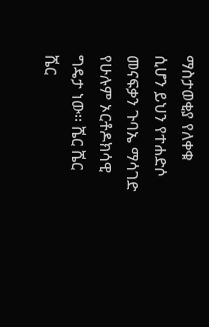ማስታወቂያ የለቀቁ ሲሆን ይህን የተሐድሶ መናፍቃን ጉባኤ ማሳገድ የሁሉም ኦርቶዶክሳዊ ግዴታ ነው፡፡ ሼር ሼር ሼር